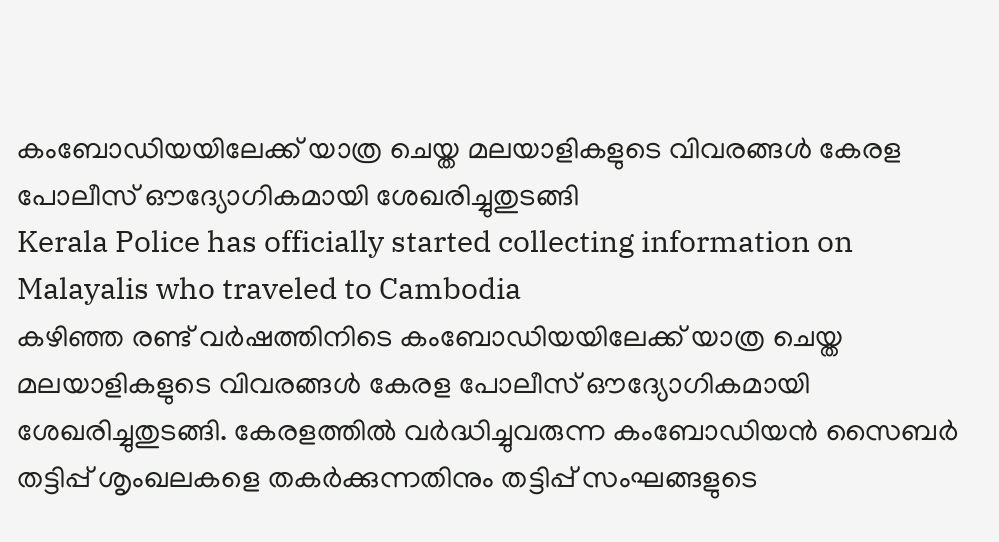കംബോഡിയയിലേക്ക് യാത്ര ചെയ്ത മലയാളികളുടെ വിവരങ്ങൾ കേരള പോലീസ് ഔദ്യോഗികമായി ശേഖരിച്ചുതുടങ്ങി
Kerala Police has officially started collecting information on Malayalis who traveled to Cambodia
കഴിഞ്ഞ രണ്ട് വർഷത്തിനിടെ കംബോഡിയയിലേക്ക് യാത്ര ചെയ്ത മലയാളികളുടെ വിവരങ്ങൾ കേരള പോലീസ് ഔദ്യോഗികമായി ശേഖരിച്ചുതുടങ്ങി. കേരളത്തിൽ വർദ്ധിച്ചുവരുന്ന കംബോഡിയൻ സൈബർ തട്ടിപ്പ് ശൃംഖലകളെ തകർക്കുന്നതിനും തട്ടിപ്പ് സംഘങ്ങളുടെ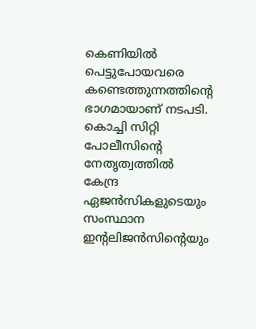കെണിയിൽ പെട്ടുപോയവരെ കണ്ടെത്തുന്നത്തിന്റെ ഭാഗമായാണ് നടപടി. കൊച്ചി സിറ്റി പോലീസിന്റെ നേതൃത്വത്തിൽ കേന്ദ്ര ഏജൻസികളുടെയും സംസ്ഥാന ഇന്റലിജൻസിന്റെയും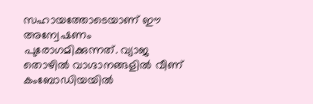സഹായത്തോടെയാണ് ഈ അന്വേഷണം പുരോഗമിക്കുന്നത്. വ്യാജ തൊഴിൽ വാഗ്ദാനങ്ങളിൽ വീണ് കംബോഡിയയിൽ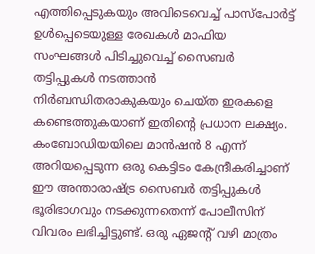എത്തിപ്പെടുകയും അവിടെവെച്ച് പാസ്പോർട്ട് ഉൾപ്പെടെയുള്ള രേഖകൾ മാഫിയ സംഘങ്ങൾ പിടിച്ചുവെച്ച് സൈബർ തട്ടിപ്പുകൾ നടത്താൻ നിർബന്ധിതരാകുകയും ചെയ്ത ഇരകളെ കണ്ടെത്തുകയാണ് ഇതിന്റെ പ്രധാന ലക്ഷ്യം.
കംബോഡിയയിലെ മാൻഷൻ 8 എന്ന് അറിയപ്പെടുന്ന ഒരു കെട്ടിടം കേന്ദ്രീകരിച്ചാണ് ഈ അന്താരാഷ്ട്ര സൈബർ തട്ടിപ്പുകൾ ഭൂരിഭാഗവും നടക്കുന്നതെന്ന് പോലീസിന് വിവരം ലഭിച്ചിട്ടുണ്ട്. ഒരു ഏജന്റ് വഴി മാത്രം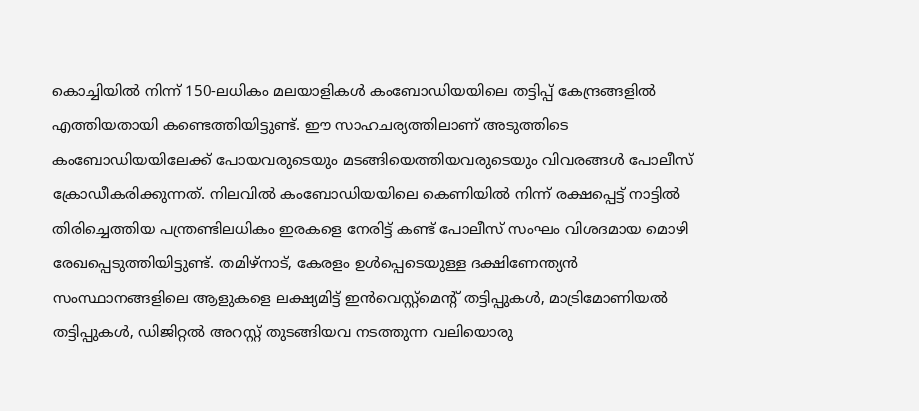കൊച്ചിയിൽ നിന്ന് 150-ലധികം മലയാളികൾ കംബോഡിയയിലെ തട്ടിപ്പ് കേന്ദ്രങ്ങളിൽ എത്തിയതായി കണ്ടെത്തിയിട്ടുണ്ട്. ഈ സാഹചര്യത്തിലാണ് അടുത്തിടെ കംബോഡിയയിലേക്ക് പോയവരുടെയും മടങ്ങിയെത്തിയവരുടെയും വിവരങ്ങൾ പോലീസ് ക്രോഡീകരിക്കുന്നത്. നിലവിൽ കംബോഡിയയിലെ കെണിയിൽ നിന്ന് രക്ഷപ്പെട്ട് നാട്ടിൽ തിരിച്ചെത്തിയ പന്ത്രണ്ടിലധികം ഇരകളെ നേരിട്ട് കണ്ട് പോലീസ് സംഘം വിശദമായ മൊഴി രേഖപ്പെടുത്തിയിട്ടുണ്ട്. തമിഴ്നാട്, കേരളം ഉൾപ്പെടെയുള്ള ദക്ഷിണേന്ത്യൻ സംസ്ഥാനങ്ങളിലെ ആളുകളെ ലക്ഷ്യമിട്ട് ഇൻവെസ്റ്റ്മെന്റ് തട്ടിപ്പുകൾ, മാട്രിമോണിയൽ തട്ടിപ്പുകൾ, ഡിജിറ്റൽ അറസ്റ്റ് തുടങ്ങിയവ നടത്തുന്ന വലിയൊരു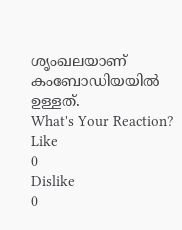ശൃംഖലയാണ് കംബോഡിയയിൽ ഉള്ളത്.
What's Your Reaction?
Like
0
Dislike
0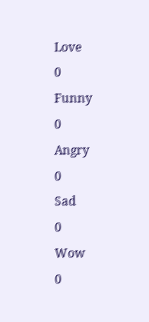Love
0
Funny
0
Angry
0
Sad
0
Wow
0